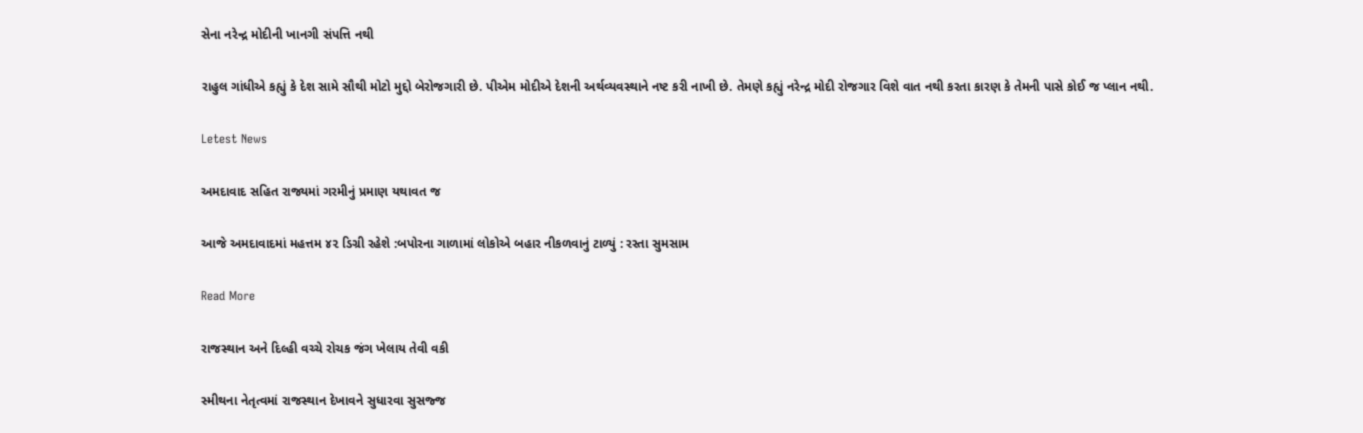સેના નરેન્દ્ર મોદીની ખાનગી સંપત્તિ નથી

રાહુલ ગાંધીએ કહ્યું કે દેશ સામે સૌથી મોટો મુદ્દો બેરોજગારી છે. પીએમ મોદીએ દેશની અર્થવ્યવસ્થાને નષ્ટ કરી નાખી છે. તેમણે કહ્યું નરેન્દ્ર મોદી રોજગાર વિશે વાત નથી કરતા કારણ કે તેમની પાસે કોઈ જ પ્લાન નથી.

Letest News

અમદાવાદ સહિત રાજ્યમાં ગરમીનું પ્રમાણ યથાવત જ

આજે અમદાવાદમાં મહત્તમ ૪૨ ડિગ્રી રહેશે :બપોરના ગાળામાં લોકોએ બહાર નીકળવાનું ટાળ્યું : રસ્તા સુમસામ

Read More

રાજસ્થાન અને દિલ્હી વચ્ચે રોચક જંગ ખેલાય તેવી વકી

સ્મીથના નેતૃત્વમાં રાજસ્થાન દેખાવને સુધારવા સુસજ્જ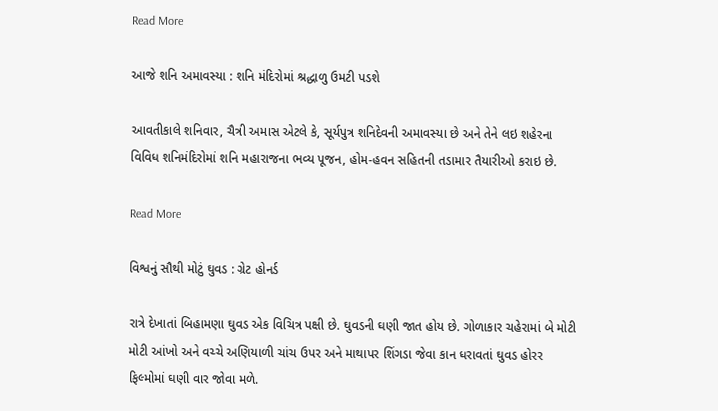Read More

આજે શનિ અમાવસ્યા : શનિ મંદિરોમાં શ્રદ્ધાળુ ઉમટી પડશે

આવતીકાલે શનિવાર, ચૈત્રી અમાસ એટલે કે, સૂર્યપુત્ર શનિદેવની અમાવસ્યા છે અને તેને લઇ શહેરના વિવિધ શનિમંદિરોમાં શનિ મહારાજના ભવ્ય પૂજન, હોમ-હવન સહિતની તડામાર તૈયારીઓ કરાઇ છે.

Read More

વિશ્વનું સૌથી મોટું ઘુવડ : ગ્રેટ હોનર્ડ

રાત્રે દેખાતાં બિહામણા ઘુવડ એક વિચિત્ર પક્ષી છે. ઘુવડની ઘણી જાત હોય છે. ગોળાકાર ચહેરામાં બે મોટી મોટી આંખો અને વચ્ચે અણિયાળી ચાંચ ઉપર અને માથાપર શિંગડા જેવા કાન ધરાવતાં ઘુવડ હોરર ફિલ્મોમાં ઘણી વાર જોવા મળે.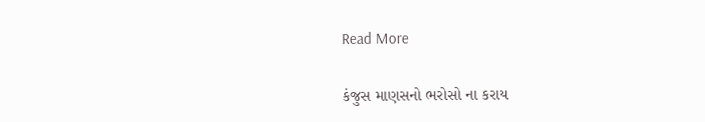Read More

કંજુસ માણસનો ભરોસો ના કરાય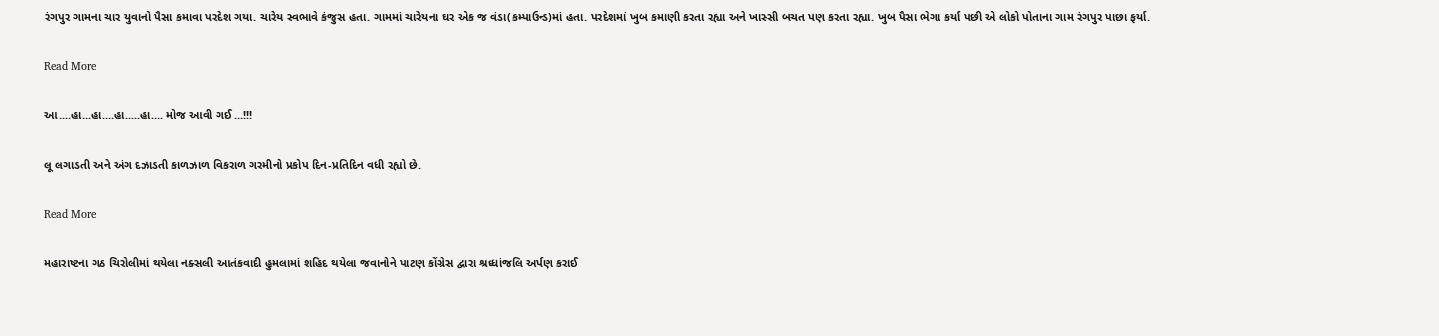રંગપુર ગામના ચાર યુવાનો પૈસા કમાવા પરદેશ ગયા. ચારેય સ્વભાવે કંજુસ હતા. ગામમાં ચારેયના ઘર એક જ વંડા(કમ્પાઉન્ડ)માં હતા. પરદેશમાં ખુબ કમાણી કરતા રહ્યા અને ખાસ્સી બચત પણ કરતા રહ્યા. ખુબ પૈસા ભેગા કર્યા પછી એ લોકો પોતાના ગામ રંગપુર પાછા ફર્યા.

Read More

આ....હા...હા....હા.....હા.... મોજ આવી ગઈ ...!!!

લૂ લગાડતી અને અંગ દઝાડતી કાળઝાળ વિકરાળ ગરમીનો પ્રકોપ દિન-પ્રતિદિન વધી રહ્યો છે.

Read More

મહારાષ્ટના ગઠ ચિરોલીમાં થયેલા નક્સલી આતંકવાદી હુમલામાં શહિદ થયેલા જવાનોને પાટણ કોંગ્રેસ દ્વારા શ્રધ્ધાંજલિ અર્પણ કરાઈ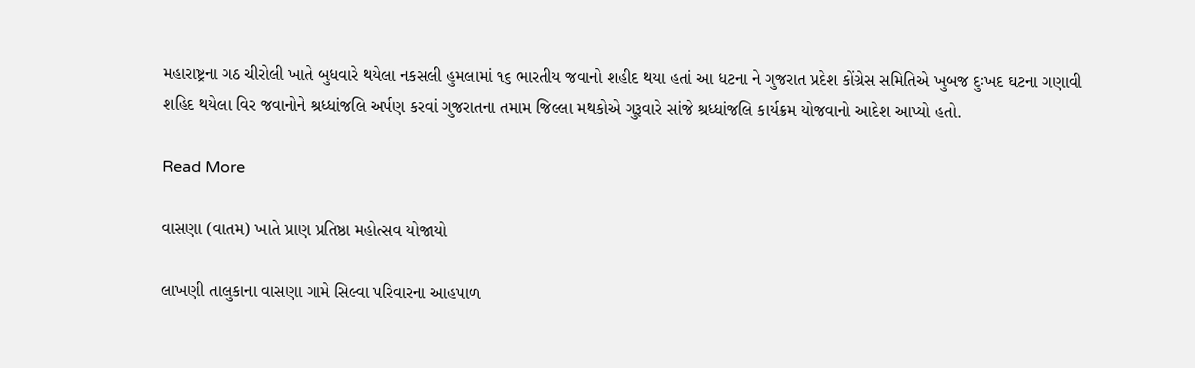મહારાષ્ટ્રના ગઠ ચીરોલી ખાતે બુધવારે થયેલા નકસલી હુમલામાં ૧૬ ભારતીય જવાનો શહીદ થયા હતાં આ ધટના ને ગુજરાત પ્રદેશ કોંગ્રેસ સમિતિએ ખુબજ દુઃખદ ઘટના ગણાવી શહિદ થયેલા વિર જવાનોને શ્રધ્ધાંજલિ અર્પણ કરવાં ગુજરાતના તમામ જિલ્લા મથકોએ ગુરૂવારે સાંજે શ્રધ્ધાંજલિ કાર્યક્રમ યોજવાનો આદેશ આપ્યો હતો.

Read More

વાસણા (વાતમ) ખાતે પ્રાણ પ્રતિષ્ઠા મહોત્સવ યોજાયો

લાખણી તાલુકાના વાસણા ગામે સિલ્વા પરિવારના આહપાળ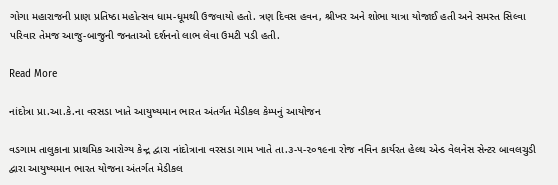ગોગા મહારાજની પ્રાણ પ્રતિષ્ઠા મહોત્સવ ધામ-ધૂમથી ઉજવાયો હતો. ત્રણ દિવસ હવન, શ્રીખર અને શોભા યાત્રા યોજાઈ હતી અને સમસ્ત સિલ્વા પરિવાર તેમજ આજુ-બાજુની જનતાઓ દર્શનનો લાભ લેવા ઉમટી પડી હતી.

Read More

નાંદોત્રા પ્રા.આ.કે.ના વરસડા ખાતે આયુષ્યમાન ભારત અંતર્ગત મેડીકલ કેમ્પનું આયોજન

વડગામ તાલુકાના પ્રાથમિક આરોગ્ય કેન્દ્ર દ્વારા નાંદોત્રાના વરસડા ગામ ખાતે તા.૩-૫-૨૦૧૯ના રોજ નવિન કાર્યરત હેલ્થ એન્ડ વેલનેસ સેન્ટર બાવલચુડી દ્વારા આયુષ્યમાન ભારત યોજના અંતર્ગત મેડીકલ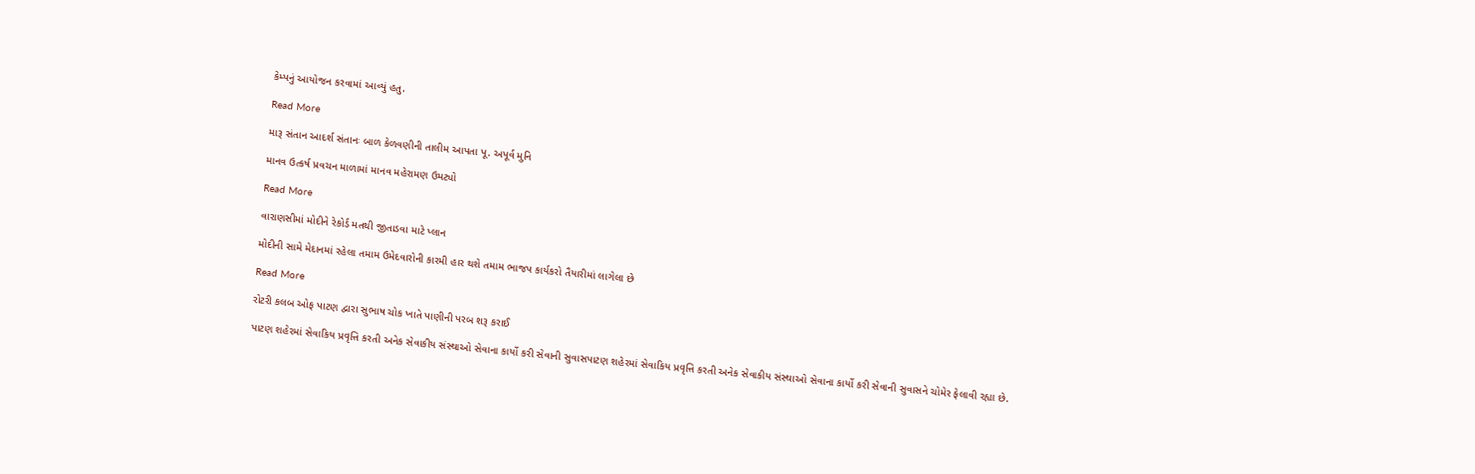કેમ્પનું આયોજન કરવામાં આવ્યું હતુ.

Read More

મારૂ સંતાન આદર્શ સંતાનઃ બાળ કેળવણીની તાલીમ આપતા પૂ. અપૂર્વ મુનિ

માનવ ઉત્કર્ષ પ્રવચન માળામાં માનવ મહેરામણ ઉમટ્યો

Read More

વારાણસીમાં મોદીને રેકોર્ડ મતથી જીતાડવા માટે પ્લાન

મોદીની સામે મેદાનમાં રહેલા તમામ ઉમેદવારોની કારમી હાર થશે તમામ ભાજપ કાર્યકરો તૈયારીમાં લાગેલા છે

Read More

રોટરી કલબ ઓફ પાટણ દ્વારા સુભાષ ચોક ખાતે પાણીની પરબ શરૂ કરાઈ

પાટણ શહેરમાં સેવાકિય પ્રવૃત્તિ કરતી અનેક સેવાકીય સંસ્થાઓ સેવાના કાર્યો કરી સેવાની સુવાસપાટણ શહેરમાં સેવાકિય પ્રવૃત્તિ કરતી અનેક સેવાકીય સંસ્થાઓ સેવાના કાર્યો કરી સેવાની સુવાસને ચોમેર ફેલાવી રહ્યા છે.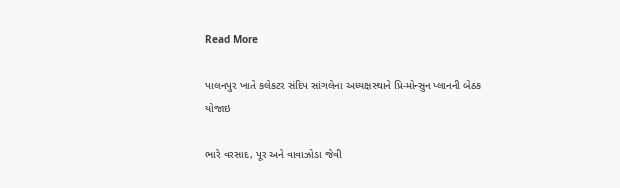Read More

પાલનપુર ખાતે કલેકટર સંદિપ સાંગલેના અધ્યક્ષસ્થાને પ્રિ-મોન્સુન પ્લાનની બેઠક યોજાઇ

ભારે વરસાદ, પૂર અને વાવાઝોડા જેવી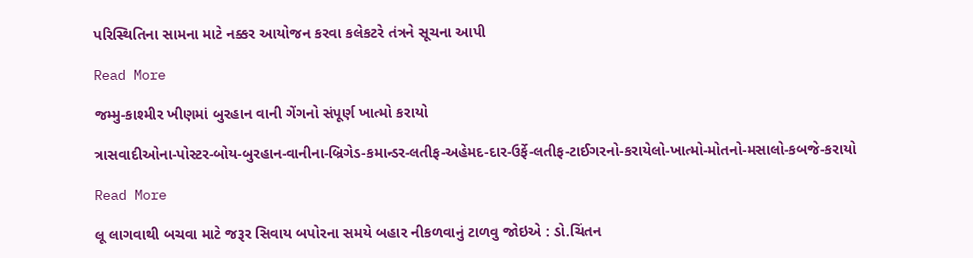પરિસ્થિતિના સામના માટે નક્કર આયોજન કરવા કલેકટરે તંત્રને સૂચના આપી

Read More

જમ્મુ-કાશ્મીર ખીણમાં બુરહાન વાની ગેંગનો સંપૂર્ણ ખાત્મો કરાયો

ત્રાસવાદીઓના-પોસ્ટર-બોય-બુરહાન-વાનીના-બ્રિગેડ-કમાન્ડર-લતીફ-અહેમદ-દાર-ઉર્ફે-લતીફ-ટાઈગરનો-કરાયેલો-ખાત્મો-મોતનો-મસાલો-કબજે-કરાયો

Read More

લૂ લાગવાથી બચવા માટે જરૂર સિવાય બપોરના સમયે બહાર નીકળવાનું ટાળવુ જોઇએ : ડો.ચિંતન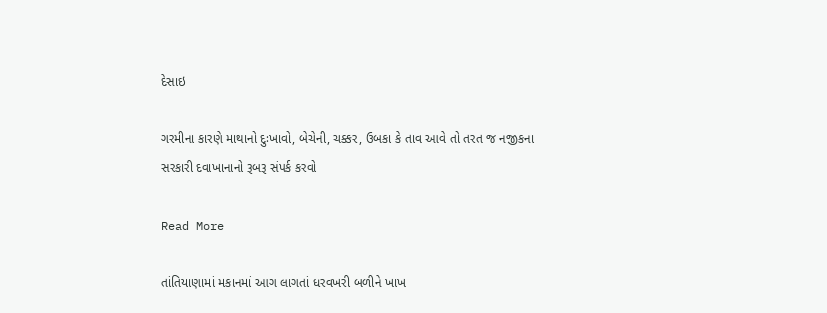દેસાઇ

ગરમીના કારણે માથાનો દુઃખાવો, બેચેની, ચક્કર, ઉબકા કે તાવ આવે તો તરત જ નજીકના સરકારી દવાખાનાનો રૂબરૂ સંપર્ક કરવો

Read More

તાંતિયાણામાં મકાનમાં આગ લાગતાં ધરવખરી બળીને ખાખ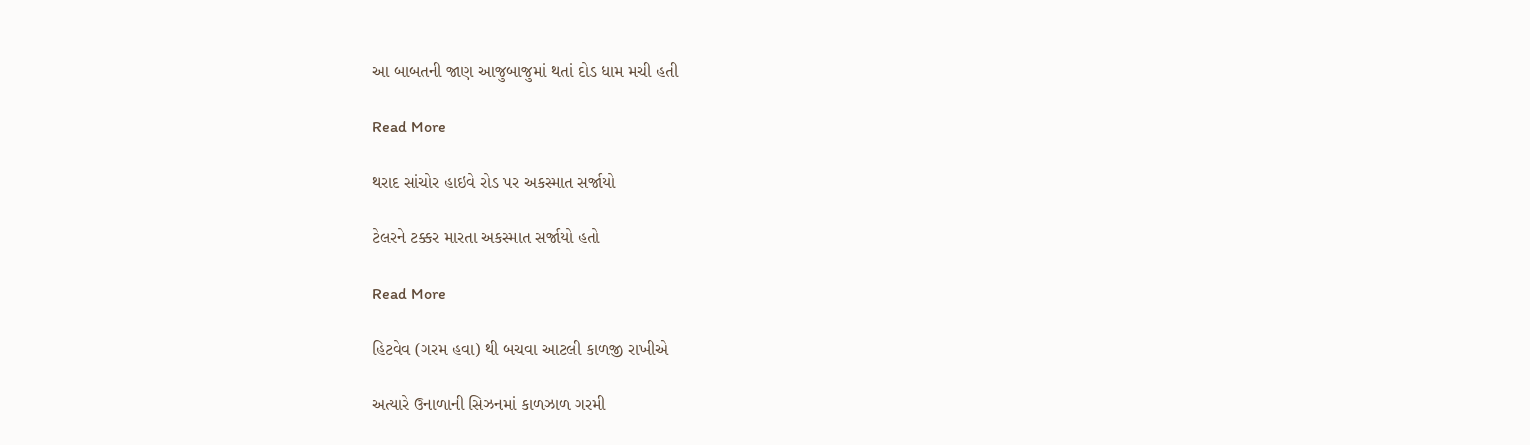આ બાબતની જાણ આજુબાજુમાં થતાં દોડ ધામ મચી હતી

Read More

થરાદ સાંચોર હાઇવે રોડ પર અકસ્માત સર્જાયો

ટેલરને ટક્કર મારતા અકસ્માત સર્જાયો હતો

Read More

હિટવેવ (ગરમ હવા) થી બચવા આટલી કાળજી રાખીએ

અત્યારે ઉનાળાની સિઝનમાં કાળઝાળ ગરમી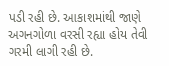પડી રહી છે. આકાશમાંથી જાણે અગનગોળા વરસી રહ્યા હોય તેવી ગરમી લાગી રહી છે.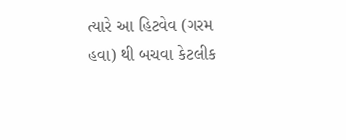ત્યારે આ હિટવેવ (ગરમ હવા) થી બચવા કેટલીક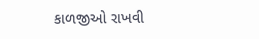કાળજીઓ રાખવી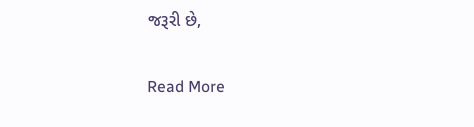જરૂરી છે,

Read More